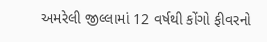અમરેલી જીલ્લામાં 12 વર્ષથી કોંગો ફીવરનો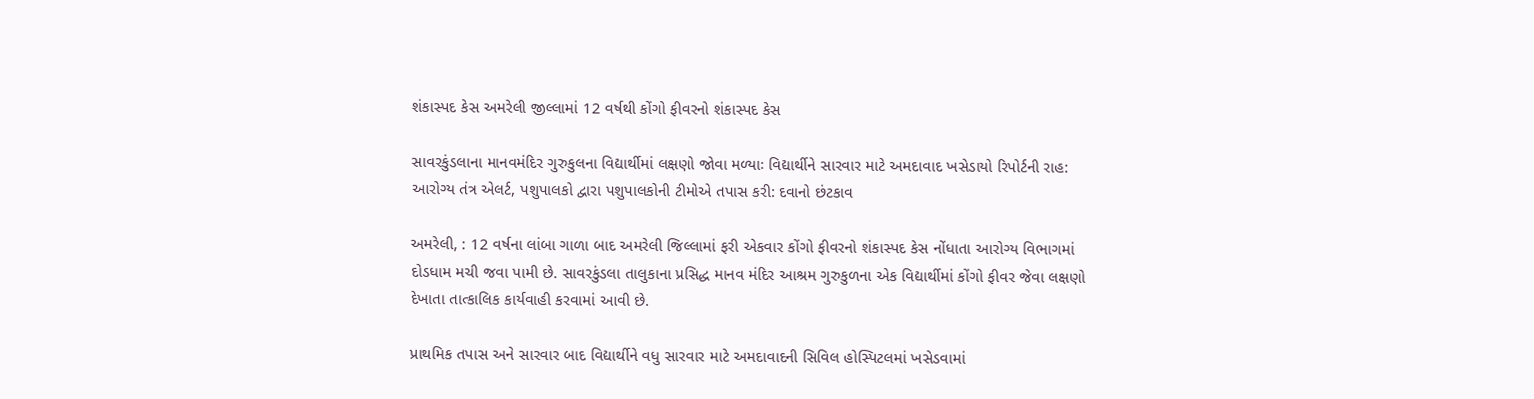શંકાસ્પદ કેસ અમરેલી જીલ્લામાં 12 વર્ષથી કોંગો ફીવરનો શંકાસ્પદ કેસ

સાવરકુંડલાના માનવમંદિર ગુરુકુલના વિદ્યાર્થીમાં લક્ષણો જોવા મળ્યાઃ વિદ્યાર્થીને સારવાર માટે અમદાવાદ ખસેડાયો રિપોર્ટની રાહ: આરોગ્ય તંત્ર એલર્ટ, પશુપાલકો દ્વારા પશુપાલકોની ટીમોએ તપાસ કરી: દવાનો છંટકાવ

અમરેલી, : 12 વર્ષના લાંબા ગાળા બાદ અમરેલી જિલ્લામાં ફરી એકવાર કોંગો ફીવરનો શંકાસ્પદ કેસ નોંધાતા આરોગ્ય વિભાગમાં દોડધામ મચી જવા પામી છે. સાવરકુંડલા તાલુકાના પ્રસિદ્ધ માનવ મંદિર આશ્રમ ગુરુકુળના એક વિદ્યાર્થીમાં કોંગો ફીવર જેવા લક્ષણો દેખાતા તાત્કાલિક કાર્યવાહી કરવામાં આવી છે.

પ્રાથમિક તપાસ અને સારવાર બાદ વિદ્યાર્થીને વધુ સારવાર માટે અમદાવાદની સિવિલ હોસ્પિટલમાં ખસેડવામાં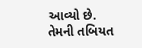આવ્યો છે. તેમની તબિયત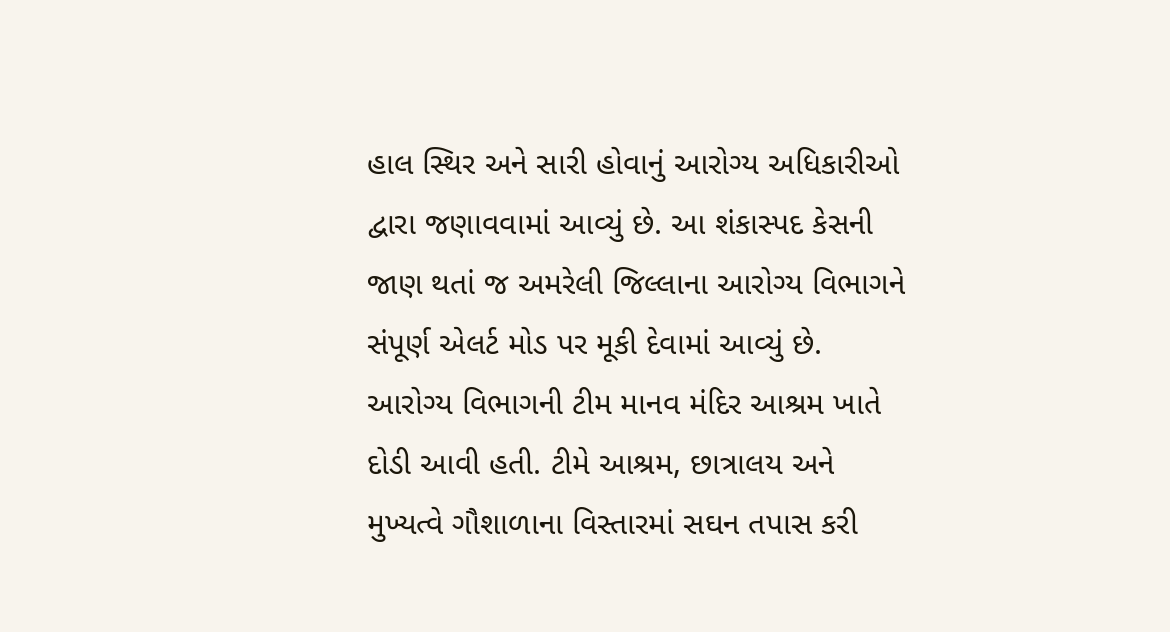હાલ સ્થિર અને સારી હોવાનું આરોગ્ય અધિકારીઓ દ્વારા જણાવવામાં આવ્યું છે. આ શંકાસ્પદ કેસની જાણ થતાં જ અમરેલી જિલ્લાના આરોગ્ય વિભાગને સંપૂર્ણ એલર્ટ મોડ પર મૂકી દેવામાં આવ્યું છે. આરોગ્ય વિભાગની ટીમ માનવ મંદિર આશ્રમ ખાતે દોડી આવી હતી. ટીમે આશ્રમ, છાત્રાલય અને મુખ્યત્વે ગૌશાળાના વિસ્તારમાં સઘન તપાસ કરી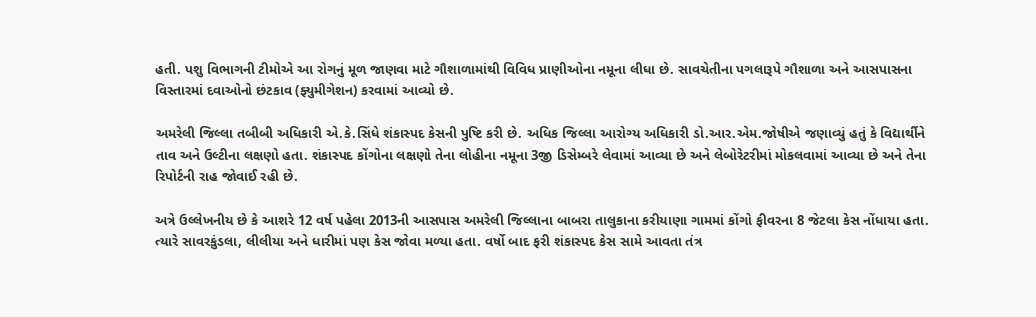હતી. પશુ વિભાગની ટીમોએ આ રોગનું મૂળ જાણવા માટે ગૌશાળામાંથી વિવિધ પ્રાણીઓના નમૂના લીધા છે. સાવચેતીના પગલારૂપે ગૌશાળા અને આસપાસના વિસ્તારમાં દવાઓનો છંટકાવ (ફ્યુમીગેશન) કરવામાં આવ્યો છે.

અમરેલી જિલ્લા તબીબી અધિકારી એ.કે.સિંધે શંકાસ્પદ કેસની પુષ્ટિ કરી છે. અધિક જિલ્લા આરોગ્ય અધિકારી ડો.આર.એમ.જોષીએ જણાવ્યું હતું કે વિદ્યાર્થીને તાવ અને ઉલ્ટીના લક્ષણો હતા. શંકાસ્પદ કોંગોના લક્ષણો તેના લોહીના નમૂના 3જી ડિસેમ્બરે લેવામાં આવ્યા છે અને લેબોરેટરીમાં મોકલવામાં આવ્યા છે અને તેના રિપોર્ટની રાહ જોવાઈ રહી છે.

અત્રે ઉલ્લેખનીય છે કે આશરે 12 વર્ષ પહેલા 2013ની આસપાસ અમરેલી જિલ્લાના બાબરા તાલુકાના કરીયાણા ગામમાં કોંગો ફીવરના 8 જેટલા કેસ નોંધાયા હતા. ત્યારે સાવરકુંડલા, લીલીયા અને ધારીમાં પણ કેસ જોવા મળ્યા હતા. વર્ષો બાદ ફરી શંકાસ્પદ કેસ સામે આવતા તંત્ર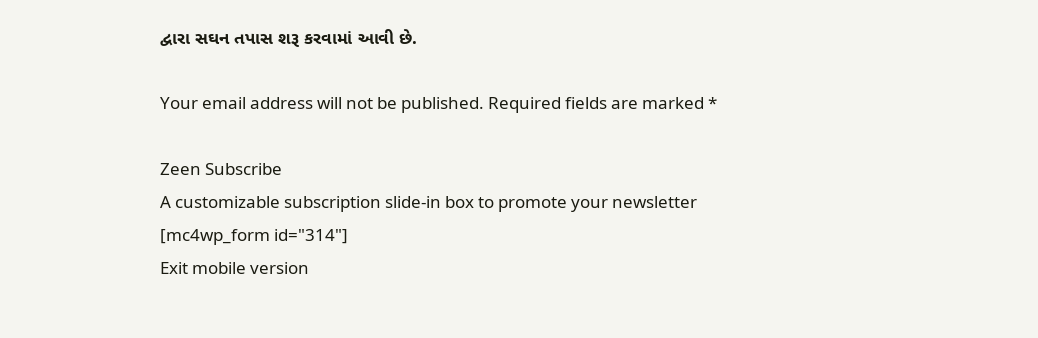દ્વારા સઘન તપાસ શરૂ કરવામાં આવી છે.

Your email address will not be published. Required fields are marked *

Zeen Subscribe
A customizable subscription slide-in box to promote your newsletter
[mc4wp_form id="314"]
Exit mobile version